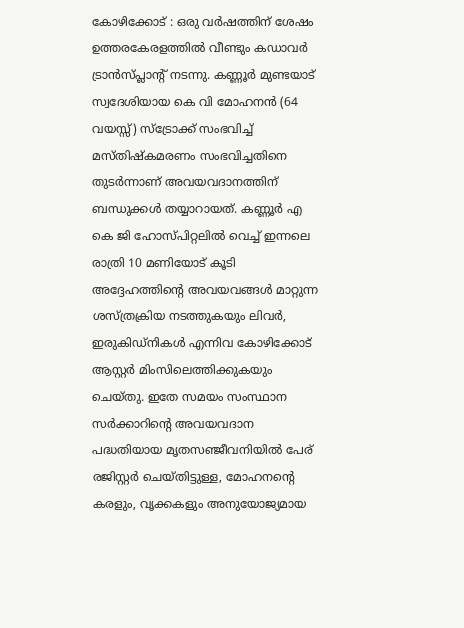കോഴിക്കോട് : ഒരു വര്‍ഷത്തിന് ശേഷം ഉത്തരകേരളത്തില്‍ വീണ്ടും കഡാവര്‍ ട്രാന്‍സ്പ്ലാന്റ് നടന്നു. കണ്ണൂര്‍ മുണ്ടയാട് സ്വദേശിയായ കെ വി മോഹനന്‍ (64 വയസ്സ്) സ്‌ട്രോക്ക് സംഭവിച്ച് മസ്തിഷ്‌കമരണം സംഭവിച്ചതിനെ തുടര്‍ന്നാണ് അവയവദാനത്തിന് ബന്ധുക്കള്‍ തയ്യാറായത്. കണ്ണൂര്‍ എ കെ ജി ഹോസ്പിറ്റലില്‍ വെച്ച് ഇന്നലെ രാത്രി 10 മണിയോട് കൂടി അദ്ദേഹത്തിന്റെ അവയവങ്ങള്‍ മാറ്റുന്ന ശസ്ത്രക്രിയ നടത്തുകയും ലിവര്‍, ഇരുകിഡ്‌നികള്‍ എന്നിവ കോഴിക്കോട് ആസ്റ്റര്‍ മിംസിലെത്തിക്കുകയും ചെയ്തു. ഇതേ സമയം സംസ്ഥാന സര്‍ക്കാറിന്റെ അവയവദാന പദ്ധതിയായ മൃതസഞ്ജീവനിയില്‍ പേര് രജിസ്റ്റര്‍ ചെയ്തിട്ടുള്ള, മോഹനന്റെ കരളും, വൃക്കകളും അനുയോജ്യമായ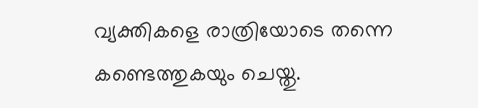വ്യക്തികളെ രാത്രിയോടെ തന്നെ കണ്ടെത്തുകയും ചെയ്തു.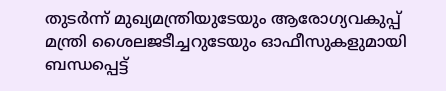തുടര്‍ന്ന് മുഖ്യമന്ത്രിയുടേയും ആരോഗ്യവകുപ്പ് മന്ത്രി ശൈലജടീച്ചറുടേയും ഓഫീസുകളുമായി ബന്ധപ്പെട്ട്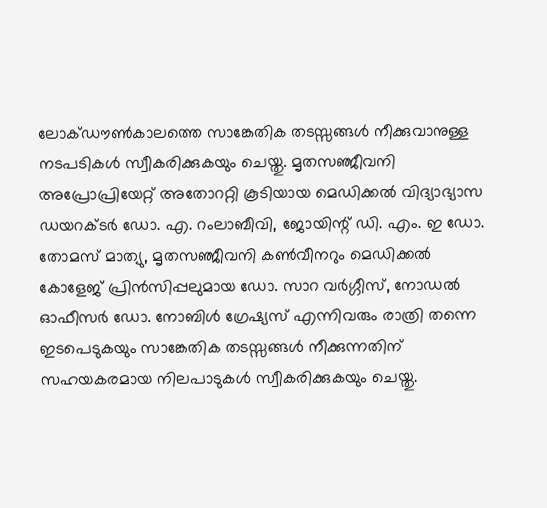ലോക്ഡൗണ്‍കാലത്തെ സാങ്കേതിക തടസ്സങ്ങള്‍ നീക്കുവാനുള്ള നടപടികള്‍ സ്വീകരിക്കുകയും ചെയ്തു. മൃതസഞ്ജീവനി അപ്രോപ്രിയേറ്റ് അതോററ്റി കൂടിയായ മെഡിക്കല്‍ വിദ്യാഭ്യാസ ഡയറക്ടര്‍ ഡോ. എ. റംലാബീവി, ജോയിന്റ് ഡി. എം. ഇ ഡോ. തോമസ് മാത്യു, മൃതസഞ്ജീവനി കണ്‍വീനറും മെഡിക്കല്‍ കോളേജ് പ്രിന്‍സിപ്പലുമായ ഡോ. സാറ വര്‍ഗ്ഗീസ്, നോഡല്‍ ഓഫീസര്‍ ഡോ. നോബിള്‍ ഗ്രേഷ്യസ് എന്നിവരും രാത്രി തന്നെ ഇടപെടുകയും സാങ്കേതിക തടസ്സങ്ങള്‍ നീക്കുന്നതിന് സഹയകരമായ നിലപാടുകള്‍ സ്വീകരിക്കുകയും ചെയ്തു.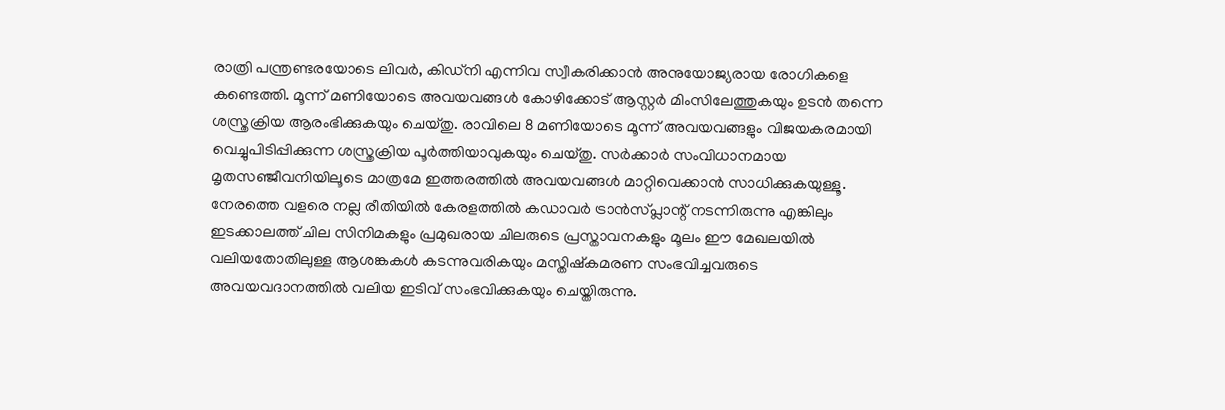രാത്രി പന്ത്രണ്ടരയോടെ ലിവര്‍, കിഡ്‌നി എന്നിവ സ്വീകരിക്കാന്‍ അനുയോജ്യരായ രോഗികളെ കണ്ടെത്തി. മൂന്ന് മണിയോടെ അവയവങ്ങള്‍ കോഴിക്കോട് ആസ്റ്റര്‍ മിംസിലേത്തുകയും ഉടന്‍ തന്നെ ശസ്ത്രക്രിയ ആരംഭിക്കുകയും ചെയ്തു. രാവിലെ 8 മണിയോടെ മൂന്ന് അവയവങ്ങളും വിജയകരമായി വെച്ചുപിടിപ്പിക്കുന്ന ശസ്ത്രക്രിയ പൂര്‍ത്തിയാവുകയും ചെയ്തു. സര്‍ക്കാര്‍ സംവിധാനമായ മൃതസഞ്ജീവനിയിലൂടെ മാത്രമേ ഇത്തരത്തില്‍ അവയവങ്ങള്‍ മാറ്റിവെക്കാന്‍ സാധിക്കുകയുള്ളൂ. നേരത്തെ വളരെ നല്ല രീതിയില്‍ കേരളത്തില്‍ കഡാവര്‍ ട്രാന്‍സ്പ്ലാന്റ് നടന്നിരുന്നു എങ്കിലും ഇടക്കാലത്ത് ചില സിനിമകളും പ്രമുഖരായ ചിലരുടെ പ്രസ്താവനകളും മൂലം ഈ മേഖലയില്‍ വലിയതോതിലുള്ള ആശങ്കകള്‍ കടന്നുവരികയും മസ്തിഷ്‌കമരണ സംഭവിച്ചവരുടെ അവയവദാനത്തില്‍ വലിയ ഇടിവ് സംഭവിക്കുകയും ചെയ്തിരുന്നു.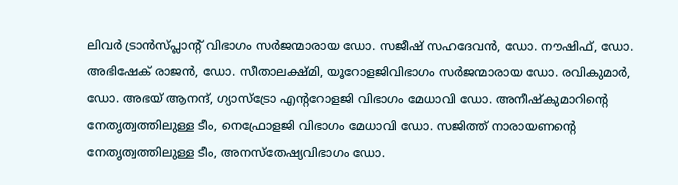ലിവര്‍ ട്രാന്‍സ്പ്ലാന്റ് വിഭാഗം സര്‍ജന്മാരായ ഡോ. സജീഷ് സഹദേവന്‍, ഡോ. നൗഷിഫ്, ഡോ. അഭിഷേക് രാജന്‍, ഡോ. സീതാലക്ഷ്മി, യൂറോളജിവിഭാഗം സര്‍ജന്മാരായ ഡോ. രവികുമാര്‍, ഡോ. അഭയ് ആനന്ദ്, ഗ്യാസ്‌ട്രോ എന്ററോളജി വിഭാഗം മേധാവി ഡോ. അനീഷ്‌കുമാറിന്റെ നേതൃത്വത്തിലുള്ള ടീം, നെഫ്രോളജി വിഭാഗം മേധാവി ഡോ. സജിത്ത് നാരായണന്റെ നേതൃത്വത്തിലുള്ള ടീം, അനസ്‌തേഷ്യവിഭാഗം ഡോ.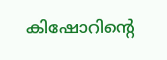കിഷോറിന്റെ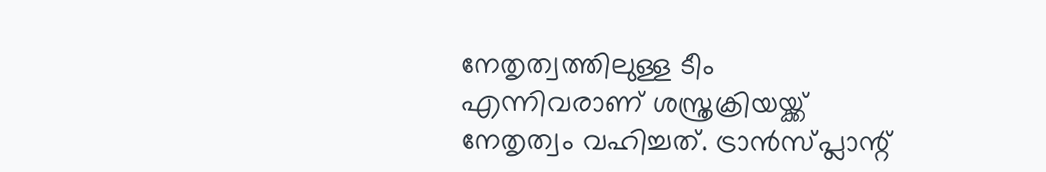നേതൃത്വത്തിലുള്ള ടീം എന്നിവരാണ് ശസ്ത്രക്രിയയ്ക്ക് നേതൃത്വം വഹിച്ചത്. ട്രാന്‍സ്പ്ലാന്റ്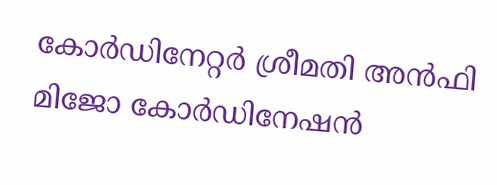കോര്‍ഡിനേറ്റര്‍ ശ്രീമതി അന്‍ഫി മിജോ കോര്‍ഡിനേഷന്‍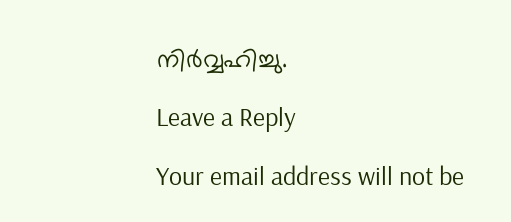നിര്‍വ്വഹിച്ചു.

Leave a Reply

Your email address will not be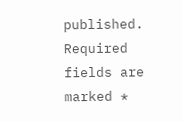published. Required fields are marked *